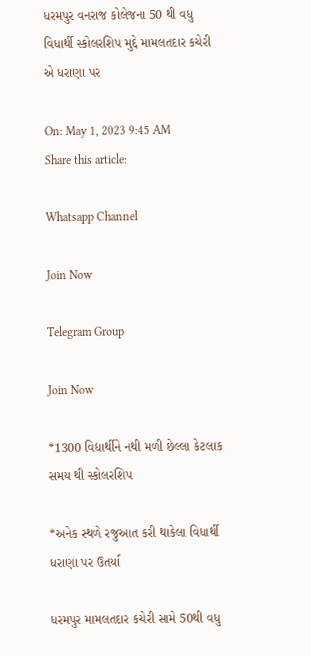ધરમપુર વનરાજ કોલેજના 50 થી વધુ વિધાર્થી સ્કોલરશિપ મુદ્દે મામલતદાર કચેરી એ ધરાણા પર

On: May 1, 2023 9:45 AM
Share this article:

Whatsapp Channel

Join Now

Telegram Group

Join Now

*1300 વિદ્યાર્થીને નથી મળી છેલ્લા કેટલાક સમય થી સ્કોલરશિપ

*અનેક સ્થળે રજુઆત કરી થાકેલા વિધાર્થી ધરાણા પર ઉતર્યા

ધરમપુર મામલતદાર કચેરી સામે 50થી વધુ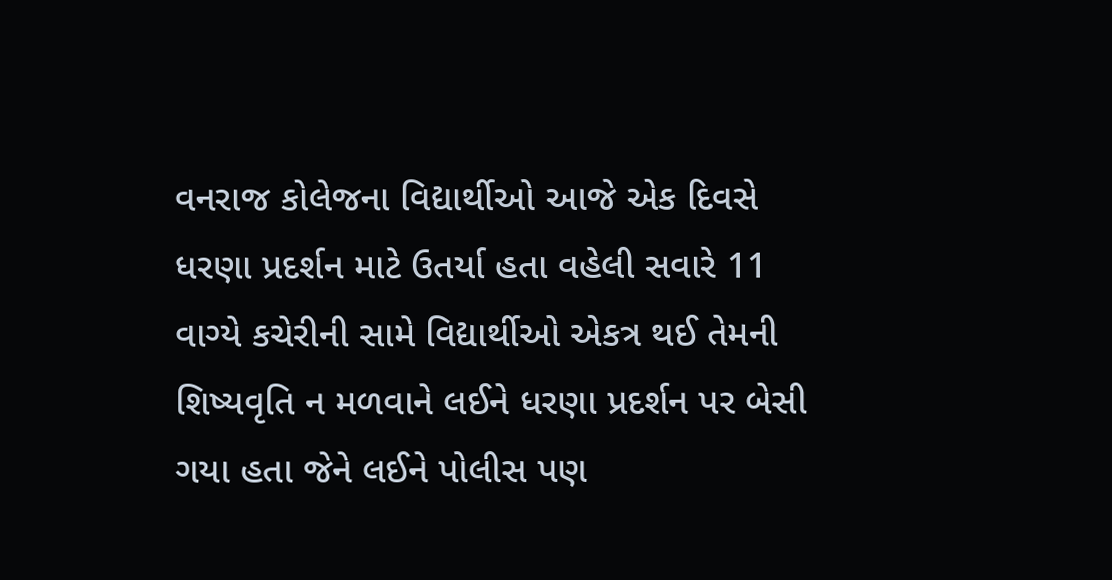વનરાજ કોલેજના વિદ્યાર્થીઓ આજે એક દિવસે ધરણા પ્રદર્શન માટે ઉતર્યા હતા વહેલી સવારે 11 વાગ્યે કચેરીની સામે વિદ્યાર્થીઓ એકત્ર થઈ તેમની શિષ્યવૃતિ ન મળવાને લઈને ધરણા પ્રદર્શન પર બેસી ગયા હતા જેને લઈને પોલીસ પણ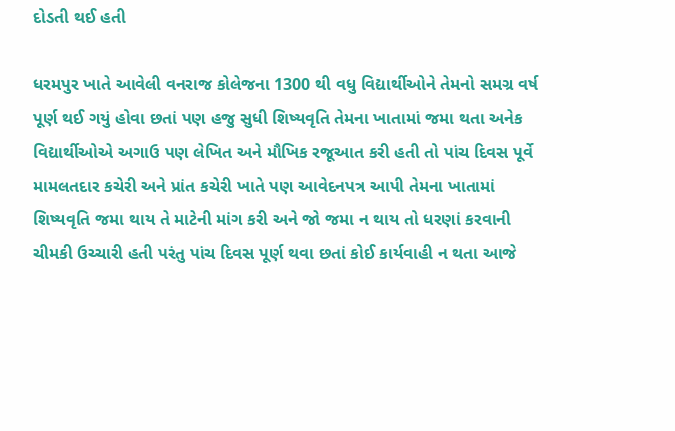દોડતી થઈ હતી

ધરમપુર ખાતે આવેલી વનરાજ કોલેજના 1300 થી વધુ વિદ્યાર્થીઓને તેમનો સમગ્ર વર્ષ પૂર્ણ થઈ ગયું હોવા છતાં પણ હજુ સુધી શિષ્યવૃતિ તેમના ખાતામાં જમા થતા અનેક વિદ્યાર્થીઓએ અગાઉ પણ લેખિત અને મૌખિક રજૂઆત કરી હતી તો પાંચ દિવસ પૂર્વે મામલતદાર કચેરી અને પ્રાંત કચેરી ખાતે પણ આવેદનપત્ર આપી તેમના ખાતામાં શિષ્યવૃતિ જમા થાય તે માટેની માંગ કરી અને જો જમા ન થાય તો ધરણાં કરવાની ચીમકી ઉચ્ચારી હતી પરંતુ પાંચ દિવસ પૂર્ણ થવા છતાં કોઈ કાર્યવાહી ન થતા આજે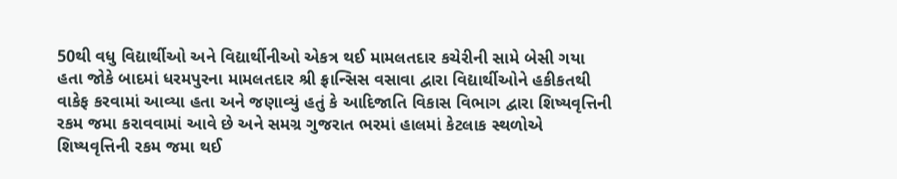50થી વધુ વિદ્યાર્થીઓ અને વિદ્યાર્થીનીઓ એકત્ર થઈ મામલતદાર કચેરીની સામે બેસી ગયા હતા જોકે બાદમાં ધરમપુરના મામલતદાર શ્રી ફ્રાન્સિસ વસાવા દ્વારા વિદ્યાર્થીઓને હકીકતથી વાકેફ કરવામાં આવ્યા હતા અને જણાવ્યું હતું કે આદિજાતિ વિકાસ વિભાગ દ્વારા શિષ્યવૃત્તિની રકમ જમા કરાવવામાં આવે છે અને સમગ્ર ગુજરાત ભરમાં હાલમાં કેટલાક સ્થળોએ શિષ્યવૃત્તિની રકમ જમા થઈ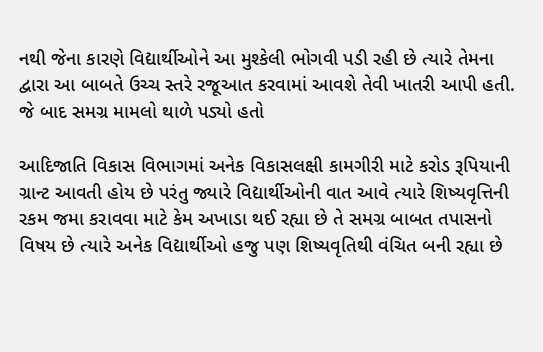નથી જેના કારણે વિદ્યાર્થીઓને આ મુશ્કેલી ભોગવી પડી રહી છે ત્યારે તેમના દ્વારા આ બાબતે ઉચ્ચ સ્તરે રજૂઆત કરવામાં આવશે તેવી ખાતરી આપી હતી. જે બાદ સમગ્ર મામલો થાળે પડ્યો હતો

આદિજાતિ વિકાસ વિભાગમાં અનેક વિકાસલક્ષી કામગીરી માટે કરોડ રૂપિયાની ગ્રાન્ટ આવતી હોય છે પરંતુ જ્યારે વિદ્યાર્થીઓની વાત આવે ત્યારે શિષ્યવૃત્તિની રકમ જમા કરાવવા માટે કેમ અખાડા થઈ રહ્યા છે તે સમગ્ર બાબત તપાસનો વિષય છે ત્યારે અનેક વિદ્યાર્થીઓ હજુ પણ શિષ્યવૃતિથી વંચિત બની રહ્યા છે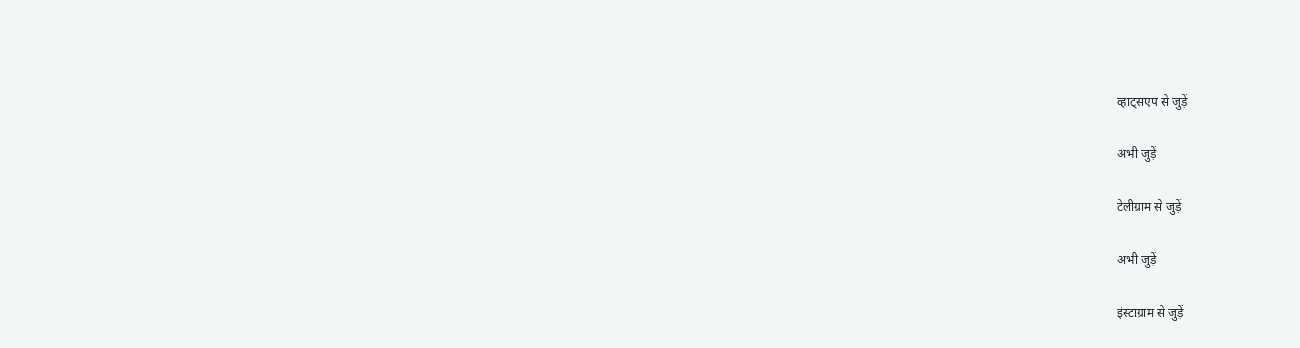व्हाट्सएप से जुड़ें

अभी जुड़ें

टेलीग्राम से जुड़ें

अभी जुड़ें

इंस्टाग्राम से जुड़ें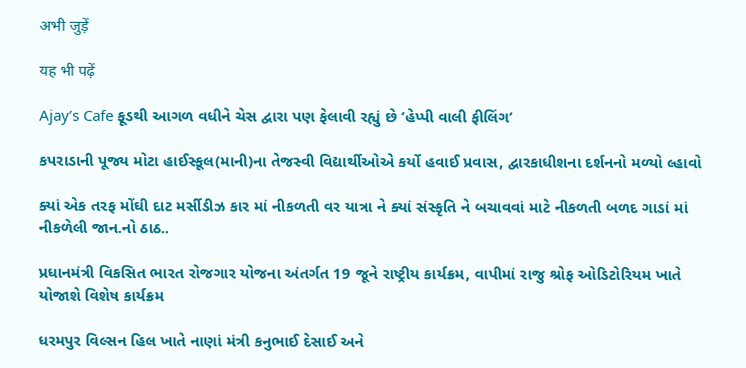अभी जुड़ें

यह भी पढ़ें

Ajay’s Cafe ફૂડથી આગળ વધીને ચેસ દ્વારા પણ ફેલાવી રહ્યું છે ‘હેપ્પી વાલી ફીલિંગ’

કપરાડાની પૂજ્ય મોટા હાઈસ્કૂલ(માની)ના તેજસ્વી વિદ્યાર્થીઓએ કર્યો હવાઈ પ્રવાસ, દ્વારકાધીશના દર્શનનો મળ્યો લ્હાવો

ક્યાં એક તરફ મોંઘી દાટ મર્સીડીઝ કાર માં નીકળતી વર યાત્રા ને ક્યાં સંસ્કૃતિ ને બચાવવાં માટે નીકળતી બળદ ગાડાં માં નીકળેલી જાન.નો ઠાઠ..

પ્રધાનમંત્રી વિકસિત ભારત રોજગાર યોજના અંતર્ગત 19 જૂને રાષ્ટ્રીય કાર્યક્રમ, વાપીમાં રાજુ શ્રોફ ઓડિટોરિયમ ખાતે યોજાશે વિશેષ કાર્યક્રમ

ધરમપુર વિલ્સન હિલ ખાતે નાણાં મંત્રી કનુભાઈ દેસાઈ અને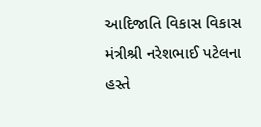આદિજાતિ વિકાસ વિકાસ મંત્રીશ્રી નરેશભાઈ પટેલના હસ્તે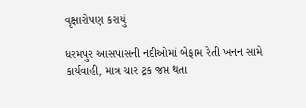વૃક્ષારોપણ કરાયું

ધરમપુર આસપાસની નદીઓમાં બેફામ રેતી ખનન સામે કાર્યવાહી, માત્ર ચાર ટ્રક જપ્ત થતા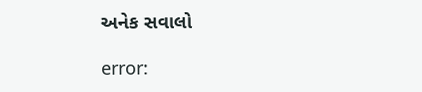અનેક સવાલો

error: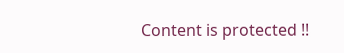Content is protected !!